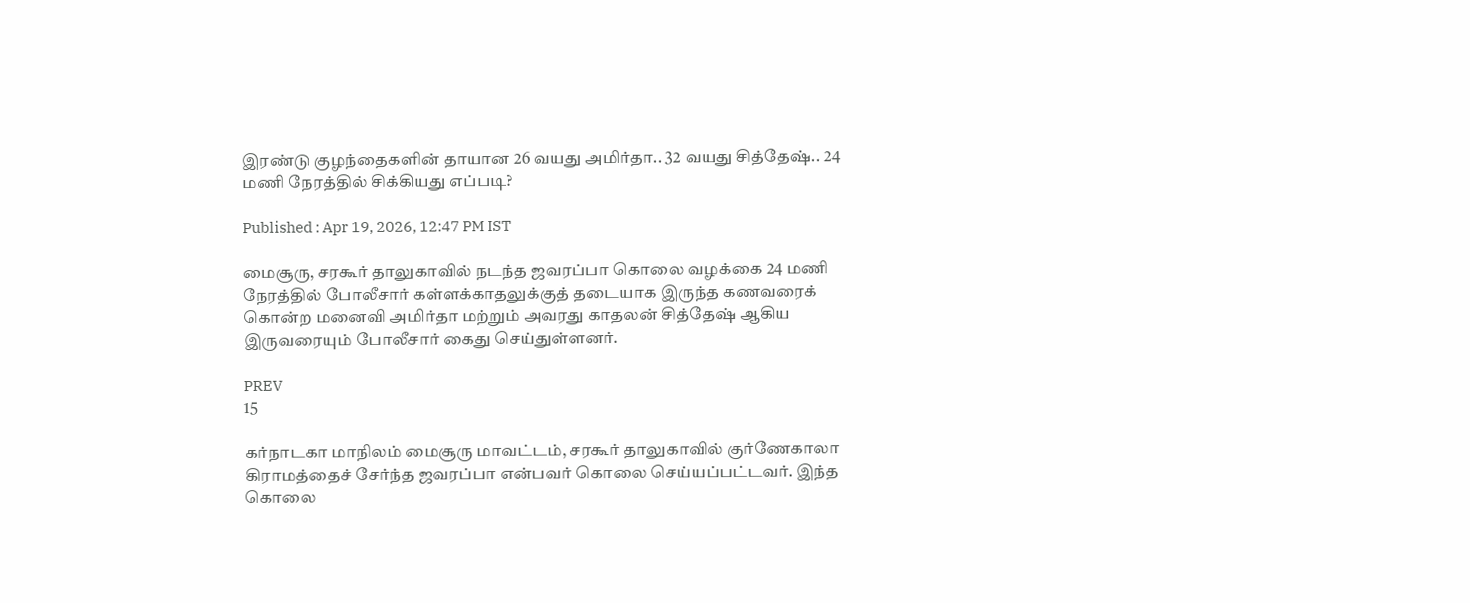இரண்டு குழந்தைகளின் தாயான 26 வயது அமிர்தா.. 32 வயது சித்தேஷ்.. 24 மணி நேரத்தில் சிக்கியது எப்படி?

Published : Apr 19, 2026, 12:47 PM IST

மைசூரு, சரகூர் தாலுகாவில் நடந்த ஜவரப்பா கொலை வழக்கை 24 மணி நேரத்தில் போலீசார் கள்ளக்காதலுக்குத் தடையாக இருந்த கணவரைக் கொன்ற மனைவி அமிர்தா மற்றும் அவரது காதலன் சித்தேஷ் ஆகிய இருவரையும் போலீசார் கைது செய்துள்ளனர்.

PREV
15

கர்நாடகா மாநிலம் மைசூரு மாவட்டம், சரகூர் தாலுகாவில் குர்ணேகாலா கிராமத்தைச் சேர்ந்த ஜவரப்பா என்பவர் கொலை செய்யப்பட்டவர். இந்த கொலை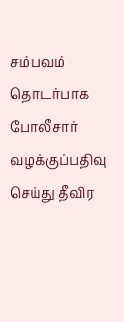சம்பவம் தொடர்பாக போலீசார் வழக்குப்பதிவு செய்து தீவிர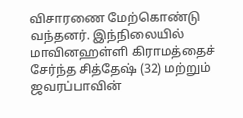விசாரணை மேற்கொண்டு வந்தனர். இந்நிலையில் மாவினஹள்ளி கிராமத்தைச் சேர்ந்த சித்தேஷ் (32) மற்றும் ஜவரப்பாவின்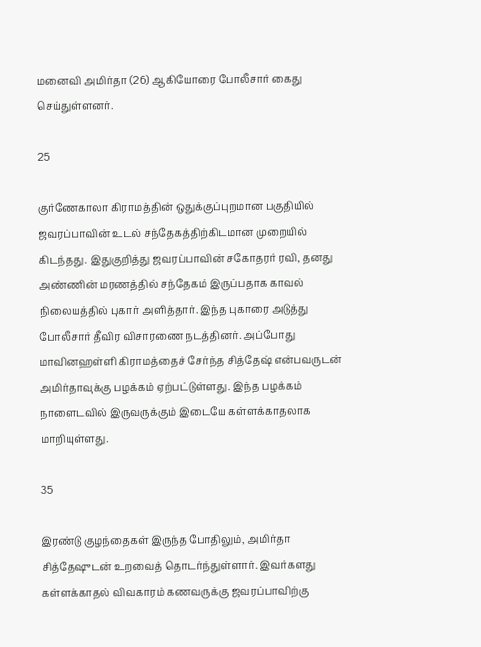மனைவி அமிர்தா (26) ஆகியோரை போலீசார் கைது செய்துள்ளனர்.

25

குர்ணேகாலா கிராமத்தின் ஒதுக்குப்புறமான பகுதியில் ஜவரப்பாவின் உடல் சந்தேகத்திற்கிடமான முறையில் கிடந்தது. இதுகுறித்து ஜவரப்பாவின் சகோதரர் ரவி, தனது அண்ணின் மரணத்தில் சந்தேகம் இருப்பதாக காவல் நிலையத்தில் புகார் அளித்தார். இந்த புகாரை அடுத்து போலீசார் தீவிர விசாரணை நடத்தினர். அப்போது மாவினஹள்ளி கிராமத்தைச் சேர்ந்த சித்தேஷ் என்பவருடன் அமிர்தாவுக்கு பழக்கம் ஏற்பட்டுள்ளது. இந்த பழக்கம் நாளைடவில் இருவருக்கும் இடையே கள்ளக்காதலாக மாறியுள்ளது.

35

இரண்டு குழந்தைகள் இருந்த போதிலும், அமிர்தா சித்தேஷுடன் உறவைத் தொடர்ந்துள்ளார். இவர்களது கள்ளக்காதல் விவகாரம் கணவருக்கு ஜவரப்பாவிற்கு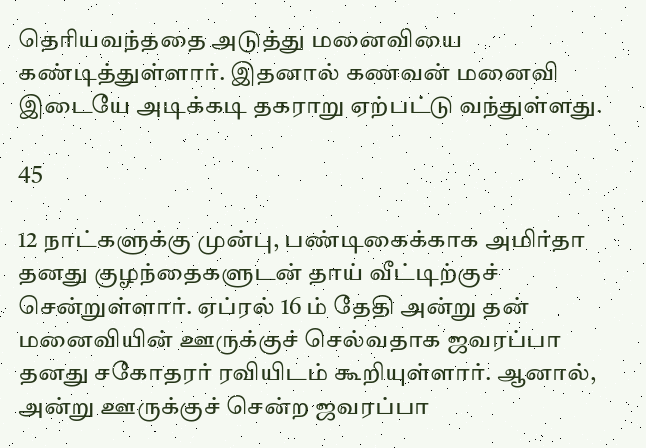தெரியவந்ததை அடுத்து மனைவியை கண்டித்துள்ளார். இதனால் கணவன் மனைவி இடையே அடிக்கடி தகராறு ஏற்பட்டு வந்துள்ளது.

45

12 நாட்களுக்கு முன்பு, பண்டிகைக்காக அமிர்தா தனது குழந்தைகளுடன் தாய் வீட்டிற்குச் சென்றுள்ளார். ஏப்ரல் 16 ம் தேதி அன்று தன் மனைவியின் ஊருக்குச் செல்வதாக ஜவரப்பா தனது சகோதரர் ரவியிடம் கூறியுள்ளார். ஆனால், அன்று ஊருக்குச் சென்ற ஜவரப்பா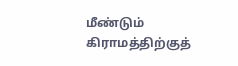மீண்டும் கிராமத்திற்குத்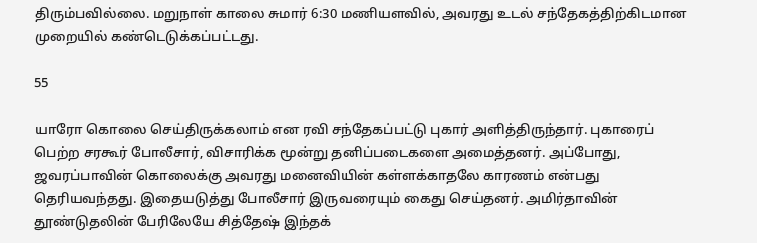திரும்பவில்லை. மறுநாள் காலை சுமார் 6:30 மணியளவில், அவரது உடல் சந்தேகத்திற்கிடமான முறையில் கண்டெடுக்கப்பட்டது.

55

யாரோ கொலை செய்திருக்கலாம் என ரவி சந்தேகப்பட்டு புகார் அளித்திருந்தார். புகாரைப் பெற்ற சரகூர் போலீசார், விசாரிக்க மூன்று தனிப்படைகளை அமைத்தனர். அப்போது, ஜவரப்பாவின் கொலைக்கு அவரது மனைவியின் கள்ளக்காதலே காரணம் என்பது தெரியவந்தது. இதையடுத்து போலீசார் இருவரையும் கைது செய்தனர். அமிர்தாவின் தூண்டுதலின் பேரிலேயே சித்தேஷ் இந்தக்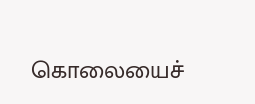கொலையைச்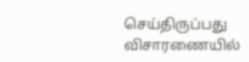செய்திருப்பது விசாரணையில்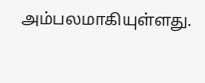அம்பலமாகியுள்ளது.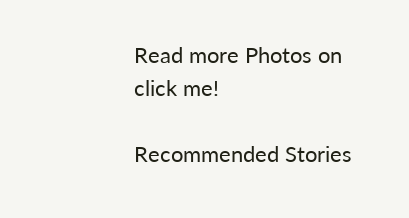Read more Photos on
click me!

Recommended Stories